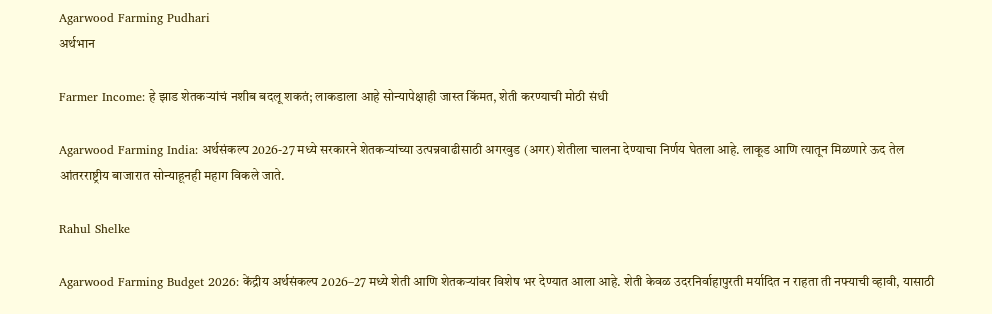Agarwood Farming Pudhari
अर्थभान

Farmer Income: हे झाड शेतकऱ्यांचं नशीब बदलू शकतं; लाकडाला आहे सोन्यापेक्षाही जास्त किंमत, शेती करण्याची मोठी संधी

Agarwood Farming India: अर्थसंकल्प 2026-27 मध्ये सरकारने शेतकऱ्यांच्या उत्पन्नवाढीसाठी अगरवुड (अगर) शेतीला चालना देण्याचा निर्णय घेतला आहे. लाकूड आणि त्यातून मिळणारे ऊद तेल आंतरराष्ट्रीय बाजारात सोन्याहूनही महाग विकले जाते.

Rahul Shelke

Agarwood Farming Budget 2026: केंद्रीय अर्थसंकल्प 2026–27 मध्ये शेती आणि शेतकऱ्यांवर विशेष भर देण्यात आला आहे. शेती केवळ उदरनिर्वाहापुरती मर्यादित न राहता ती नफ्याची व्हावी, यासाठी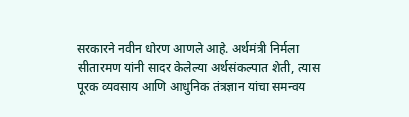सरकारने नवीन धोरण आणले आहे. अर्थमंत्री निर्मला सीतारमण यांनी सादर केलेल्या अर्थसंकल्पात शेती, त्यास पूरक व्यवसाय आणि आधुनिक तंत्रज्ञान यांचा समन्वय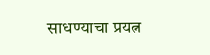साधण्याचा प्रयत्न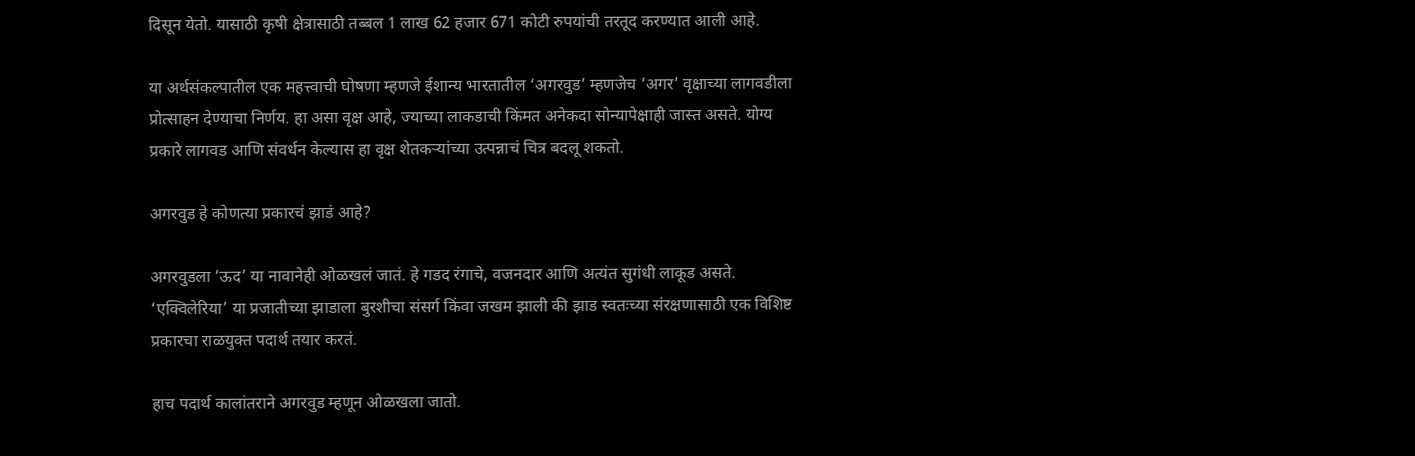दिसून येतो. यासाठी कृषी क्षेत्रासाठी तब्बल 1 लाख 62 हजार 671 कोटी रुपयांची तरतूद करण्यात आली आहे.

या अर्थसंकल्पातील एक महत्त्वाची घोषणा म्हणजे ईशान्य भारतातील ‘अगरवुड’ म्हणजेच ‘अगर’ वृक्षाच्या लागवडीला प्रोत्साहन देण्याचा निर्णय. हा असा वृक्ष आहे, ज्याच्या लाकडाची किंमत अनेकदा सोन्यापेक्षाही जास्त असते. योग्य प्रकारे लागवड आणि संवर्धन केल्यास हा वृक्ष शेतकऱ्यांच्या उत्पन्नाचं चित्र बदलू शकतो.

अगरवुड हे कोणत्या प्रकारचं झाडं आहे?

अगरवुडला ‘ऊद’ या नावानेही ओळखलं जातं. हे गडद रंगाचे, वजनदार आणि अत्यंत सुगंधी लाकूड असते. ‘एक्विलेरिया’ या प्रजातीच्या झाडाला बुरशीचा संसर्ग किंवा जखम झाली की झाड स्वतःच्या संरक्षणासाठी एक विशिष्ट प्रकारचा राळयुक्त पदार्थ तयार करतं.

हाच पदार्थ कालांतराने अगरवुड म्हणून ओळखला जातो.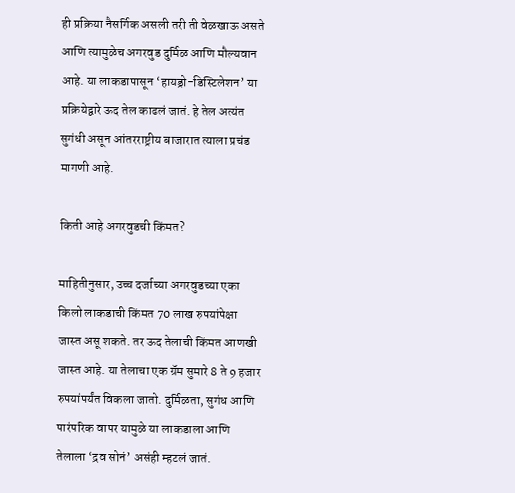ही प्रक्रिया नैसर्गिक असली तरी ती वेळखाऊ असते आणि त्यामुळेच अगरवुड दुर्मिळ आणि मौल्यवान आहे. या लाकडापासून ‘हायड्रो-डिस्टिलेशन’ या प्रक्रियेद्वारे ऊद तेल काढलं जातं. हे तेल अत्यंत सुगंधी असून आंतरराष्ट्रीय बाजारात त्याला प्रचंड मागणी आहे.

किती आहे अगरवुडची किंमत?

माहितीनुसार, उच्च दर्जाच्या अगरवुडच्या एका किलो लाकडाची किंमत 70 लाख रुपयांपेक्षा जास्त असू शकते. तर ऊद तेलाची किंमत आणखी जास्त आहे. या तेलाचा एक ग्रॅम सुमारे 8 ते 9 हजार रुपयांपर्यंत विकला जातो. दुर्मिळता, सुगंध आणि पारंपरिक वापर यामुळे या लाकडाला आणि तेलाला ‘द्रव सोनं’ असंही म्हटलं जातं.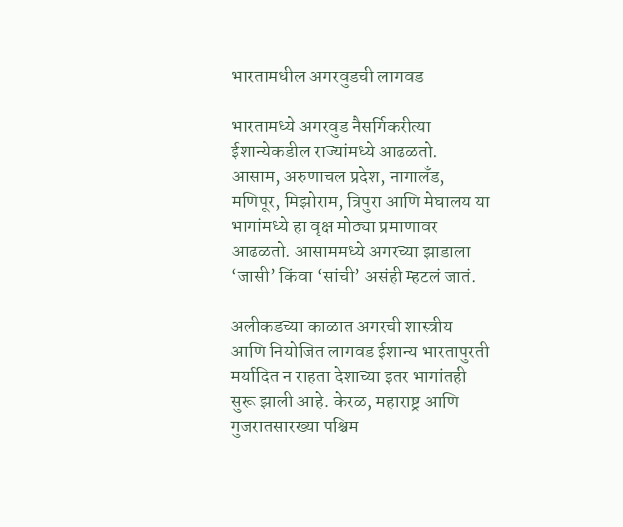भारतामधील अगरवुडची लागवड

भारतामध्ये अगरवुड नैसर्गिकरीत्या ईशान्येकडील राज्यांमध्ये आढळतो. आसाम, अरुणाचल प्रदेश, नागालँड, मणिपूर, मिझोराम, त्रिपुरा आणि मेघालय या भागांमध्ये हा वृक्ष मोठ्या प्रमाणावर आढळतो. आसाममध्ये अगरच्या झाडाला ‘जासी’ किंवा ‘सांची’ असंही म्हटलं जातं.

अलीकडच्या काळात अगरची शास्त्रीय आणि नियोजित लागवड ईशान्य भारतापुरती मर्यादित न राहता देशाच्या इतर भागांतही सुरू झाली आहे. केरळ, महाराष्ट्र आणि गुजरातसारख्या पश्चिम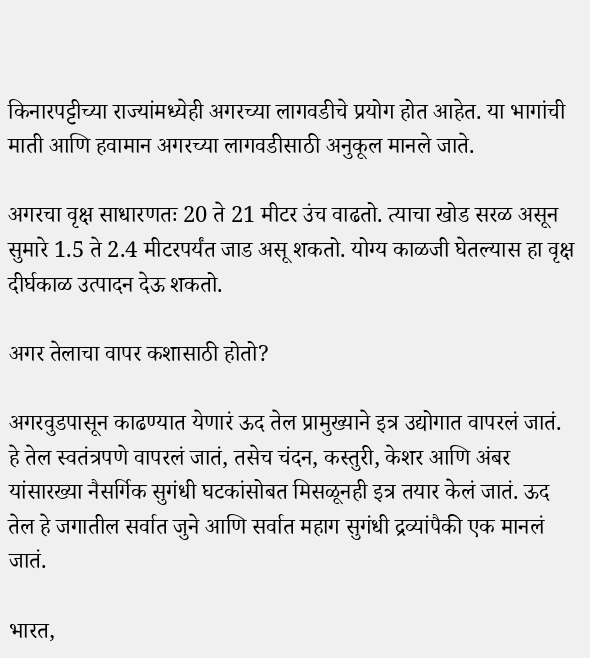किनारपट्टीच्या राज्यांमध्येही अगरच्या लागवडीचे प्रयोग होत आहेत. या भागांची माती आणि हवामान अगरच्या लागवडीसाठी अनुकूल मानले जाते.

अगरचा वृक्ष साधारणतः 20 ते 21 मीटर उंच वाढतो. त्याचा खोड सरळ असून सुमारे 1.5 ते 2.4 मीटरपर्यंत जाड असू शकतो. योग्य काळजी घेतल्यास हा वृक्ष दीर्घकाळ उत्पादन देऊ शकतो.

अगर तेलाचा वापर कशासाठी होतो?

अगरवुडपासून काढण्यात येणारं ऊद तेल प्रामुख्याने इत्र उद्योगात वापरलं जातं. हे तेल स्वतंत्रपणे वापरलं जातं, तसेच चंदन, कस्तुरी, केशर आणि अंबर यांसारख्या नैसर्गिक सुगंधी घटकांसोबत मिसळूनही इत्र तयार केलं जातं. ऊद तेल हे जगातील सर्वात जुने आणि सर्वात महाग सुगंधी द्रव्यांपैकी एक मानलं जातं.

भारत,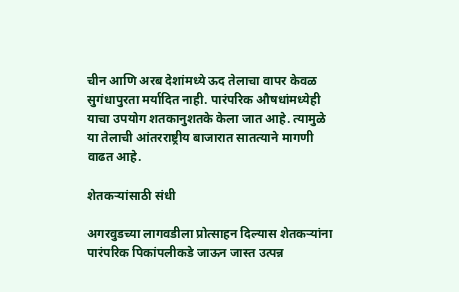चीन आणि अरब देशांमध्ये ऊद तेलाचा वापर केवळ सुगंधापुरता मर्यादित नाही. पारंपरिक औषधांमध्येही याचा उपयोग शतकानुशतके केला जात आहे. त्यामुळे या तेलाची आंतरराष्ट्रीय बाजारात सातत्याने मागणी वाढत आहे.

शेतकऱ्यांसाठी संधी

अगरवुडच्या लागवडीला प्रोत्साहन दिल्यास शेतकऱ्यांना पारंपरिक पिकांपलीकडे जाऊन जास्त उत्पन्न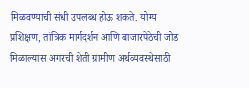मिळवण्याची संधी उपलब्ध होऊ शकते. योग्य प्रशिक्षण, तांत्रिक मार्गदर्शन आणि बाजारपेठेची जोड मिळाल्यास अगरची शेती ग्रामीण अर्थव्यवस्थेसाठी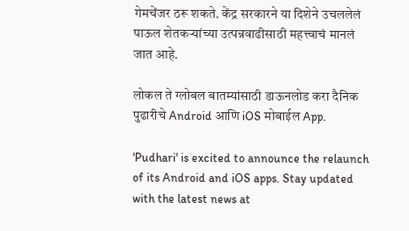गेमचेंजर ठरू शकते. केंद्र सरकारने या दिशेने उचललेलं पाऊल शेतकऱ्यांच्या उत्पन्नवाढीसाठी महत्त्वाचं मानलं जात आहे.

लोकल ते ग्लोबल बातम्यांसाठी डाऊनलोड करा दैनिक पुढारीचे Android आणि iOS मोबाईल App.

'Pudhari' is excited to announce the relaunch of its Android and iOS apps. Stay updated with the latest news at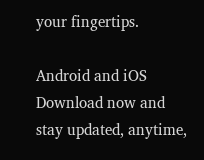your fingertips.

Android and iOS Download now and stay updated, anytime,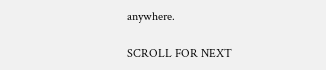anywhere.

SCROLL FOR NEXT